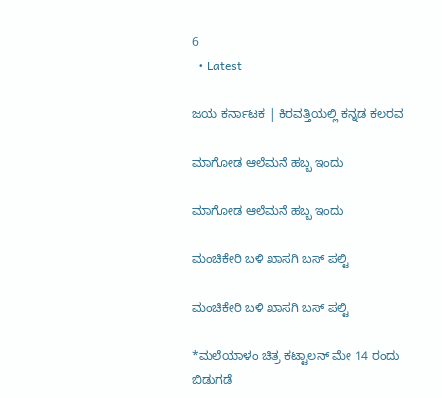6
  • Latest

ಜಯ ಕರ್ನಾಟಕ | ಕಿರವತ್ತಿಯಲ್ಲಿ ಕನ್ನಡ ಕಲರವ

ಮಾಗೋಡ ಆಲೆಮನೆ ಹಬ್ಬ ಇಂದು

ಮಾಗೋಡ ಆಲೆಮನೆ ಹಬ್ಬ ಇಂದು

ಮಂಚಿಕೇರಿ‌ ಬಳಿ ಖಾಸಗಿ ಬಸ್ ಪಲ್ಟಿ

ಮಂಚಿಕೇರಿ‌ ಬಳಿ ಖಾಸಗಿ ಬಸ್ ಪಲ್ಟಿ

*ಮಲೆಯಾಳಂ ಚಿತ್ರ ಕಟ್ಟಾಲನ್ ಮೇ 14 ರಂದು ಬಿಡುಗಡೆ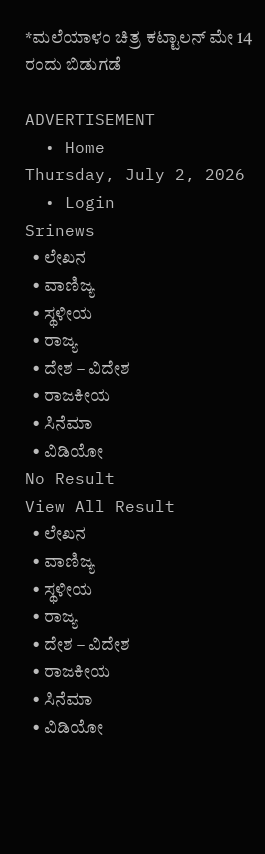*ಮಲೆಯಾಳಂ ಚಿತ್ರ ಕಟ್ಟಾಲನ್ ಮೇ 14 ರಂದು ಬಿಡುಗಡೆ

ADVERTISEMENT
  • Home
Thursday, July 2, 2026
  • Login
Srinews
  • ಲೇಖನ
  • ವಾಣಿಜ್ಯ
  • ಸ್ಥಳೀಯ
  • ರಾಜ್ಯ
  • ದೇಶ – ವಿದೇಶ
  • ರಾಜಕೀಯ
  • ಸಿನೆಮಾ
  • ವಿಡಿಯೋ
No Result
View All Result
  • ಲೇಖನ
  • ವಾಣಿಜ್ಯ
  • ಸ್ಥಳೀಯ
  • ರಾಜ್ಯ
  • ದೇಶ – ವಿದೇಶ
  • ರಾಜಕೀಯ
  • ಸಿನೆಮಾ
  • ವಿಡಿಯೋ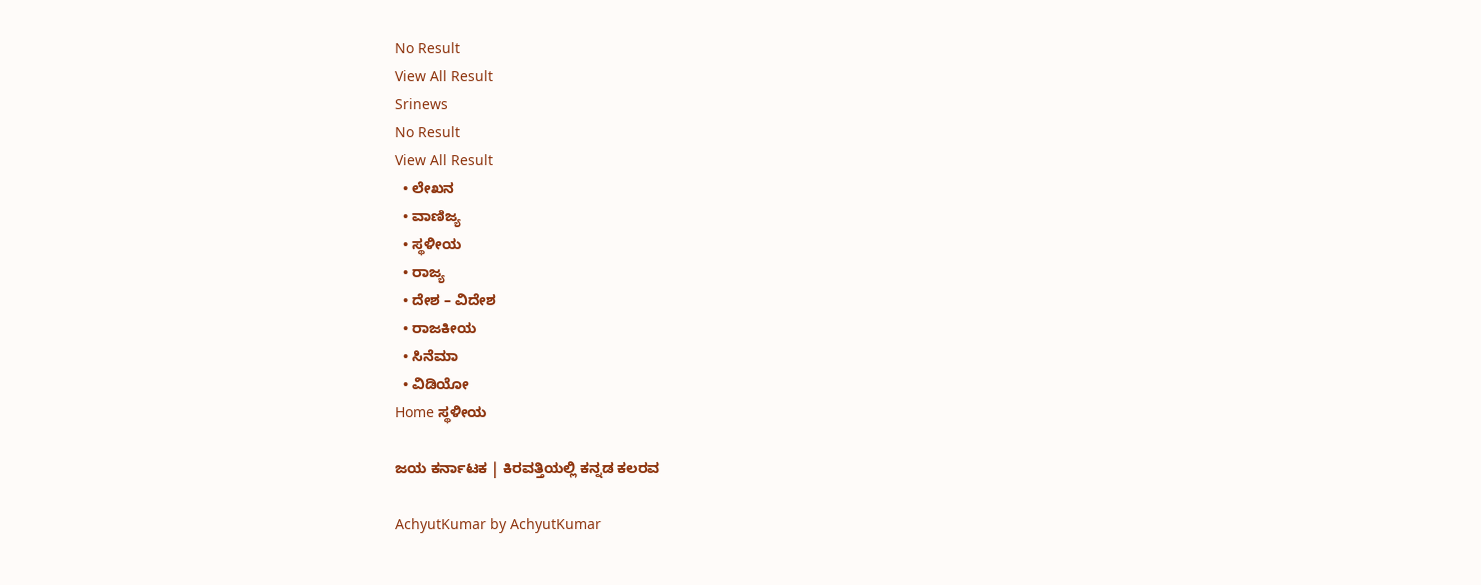No Result
View All Result
Srinews
No Result
View All Result
  • ಲೇಖನ
  • ವಾಣಿಜ್ಯ
  • ಸ್ಥಳೀಯ
  • ರಾಜ್ಯ
  • ದೇಶ – ವಿದೇಶ
  • ರಾಜಕೀಯ
  • ಸಿನೆಮಾ
  • ವಿಡಿಯೋ
Home ಸ್ಥಳೀಯ

ಜಯ ಕರ್ನಾಟಕ | ಕಿರವತ್ತಿಯಲ್ಲಿ ಕನ್ನಡ ಕಲರವ

AchyutKumar by AchyutKumar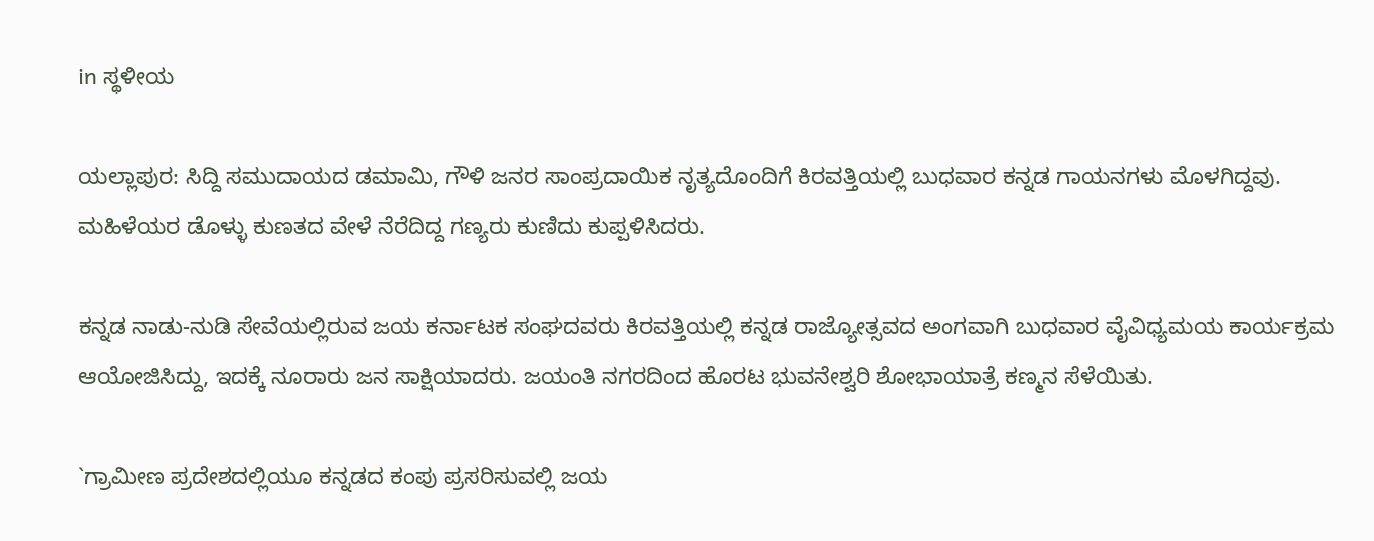in ಸ್ಥಳೀಯ

ಯಲ್ಲಾಪುರ: ಸಿದ್ದಿ ಸಮುದಾಯದ ಡಮಾಮಿ, ಗೌಳಿ ಜನರ ಸಾಂಪ್ರದಾಯಿಕ ನೃತ್ಯದೊಂದಿಗೆ ಕಿರವತ್ತಿಯಲ್ಲಿ ಬುಧವಾರ ಕನ್ನಡ ಗಾಯನಗಳು ಮೊಳಗಿದ್ದವು. ಮಹಿಳೆಯರ ಡೊಳ್ಳು ಕುಣತದ ವೇಳೆ ನೆರೆದಿದ್ದ ಗಣ್ಯರು ಕುಣಿದು ಕುಪ್ಪಳಿಸಿದರು.

ಕನ್ನಡ ನಾಡು-ನುಡಿ ಸೇವೆಯಲ್ಲಿರುವ ಜಯ ಕರ್ನಾಟಕ ಸಂಘದವರು ಕಿರವತ್ತಿಯಲ್ಲಿ ಕನ್ನಡ ರಾಜ್ಯೋತ್ಸವದ ಅಂಗವಾಗಿ ಬುಧವಾರ ವೈವಿಧ್ಯಮಯ ಕಾರ್ಯಕ್ರಮ ಆಯೋಜಿಸಿದ್ದು, ಇದಕ್ಕೆ ನೂರಾರು ಜನ ಸಾಕ್ಷಿಯಾದರು. ಜಯಂತಿ ನಗರದಿಂದ ಹೊರಟ ಭುವನೇಶ್ವರಿ ಶೋಭಾಯಾತ್ರೆ ಕಣ್ಮನ ಸೆಳೆಯಿತು.

`ಗ್ರಾಮೀಣ ಪ್ರದೇಶದಲ್ಲಿಯೂ ಕನ್ನಡದ ಕಂಪು ಪ್ರಸರಿಸುವಲ್ಲಿ ಜಯ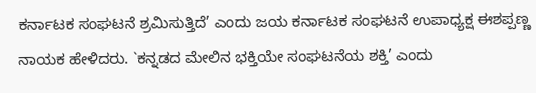ಕರ್ನಾಟಕ ಸಂಘಟನೆ ಶ್ರಮಿಸುತ್ತಿದೆ’ ಎಂದು ಜಯ ಕರ್ನಾಟಕ ಸಂಘಟನೆ ಉಪಾಧ್ಯಕ್ಷ ಈಶಪ್ಪಣ್ಣ ನಾಯಕ ಹೇಳಿದರು. `ಕನ್ನಡದ ಮೇಲಿನ ಭಕ್ತಿಯೇ ಸಂಘಟನೆಯ ಶಕ್ತಿ’ ಎಂದು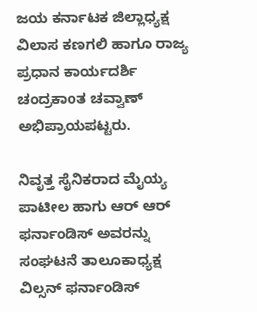ಜಯ ಕರ್ನಾಟಕ ಜಿಲ್ಲಾಧ್ಯಕ್ಷ ವಿಲಾಸ ಕಣಗಲಿ ಹಾಗೂ ರಾಜ್ಯ ಪ್ರಧಾನ ಕಾರ್ಯದರ್ಶಿ ಚಂದ್ರಕಾoತ ಚವ್ವಾಣ್ ಅಭಿಪ್ರಾಯಪಟ್ಟರು.

ನಿವೃತ್ತ ಸೈನಿಕರಾದ ಮೈಯ್ಯ ಪಾಟೀಲ ಹಾಗು ಆರ್ ಆರ್ ಫರ್ನಾಂಡಿಸ್ ಅವರನ್ನು ಸಂಘಟನೆ ತಾಲೂಕಾಧ್ಯಕ್ಷ ವಿಲ್ಸನ್ ಫರ್ನಾಂಡಿಸ್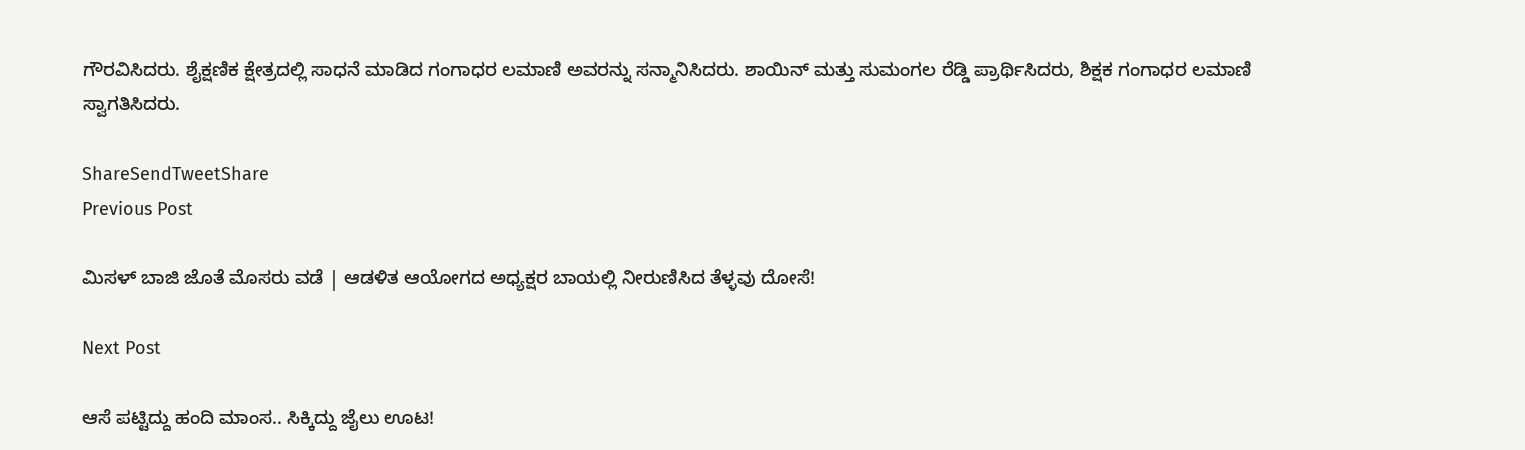ಗೌರವಿಸಿದರು. ಶೈಕ್ಷಣಿಕ ಕ್ಷೇತ್ರದಲ್ಲಿ ಸಾಧನೆ ಮಾಡಿದ ಗಂಗಾಧರ ಲಮಾಣಿ ಅವರನ್ನು ಸನ್ಮಾನಿಸಿದರು. ಶಾಯಿನ್ ಮತ್ತು ಸುಮಂಗಲ ರೆಡ್ಡಿ ಪ್ರಾರ್ಥಿಸಿದರು, ಶಿಕ್ಷಕ ಗಂಗಾಧರ ಲಮಾಣಿ ಸ್ವಾಗತಿಸಿದರು.

ShareSendTweetShare
Previous Post

ಮಿಸಳ್ ಬಾಜಿ ಜೊತೆ ಮೊಸರು ವಡೆ | ಆಡಳಿತ ಆಯೋಗದ ಅಧ್ಯಕ್ಷರ ಬಾಯಲ್ಲಿ ನೀರುಣಿಸಿದ ತೆಳ್ಳವು ದೋಸೆ!

Next Post

ಆಸೆ ಪಟ್ಟಿದ್ದು ಹಂದಿ ಮಾಂಸ.. ಸಿಕ್ಕಿದ್ದು ಜೈಲು ಊಟ!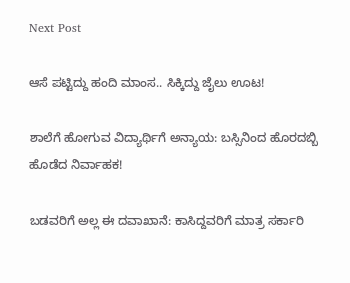Next Post

ಆಸೆ ಪಟ್ಟಿದ್ದು ಹಂದಿ ಮಾಂಸ.. ಸಿಕ್ಕಿದ್ದು ಜೈಲು ಊಟ!

ಶಾಲೆಗೆ ಹೋಗುವ ವಿದ್ಯಾರ್ಥಿಗೆ ಅನ್ಯಾಯ: ಬಸ್ಸಿನಿಂದ ಹೊರದಬ್ಬಿ ಹೊಡೆದ ನಿರ್ವಾಹಕ!

ಬಡವರಿಗೆ ಅಲ್ಲ ಈ ದವಾಖಾನೆ: ಕಾಸಿದ್ದವರಿಗೆ ಮಾತ್ರ ಸರ್ಕಾರಿ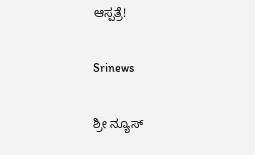ಆಸ್ಪತ್ರೆ!

Srinews

ಶ್ರೀ ನ್ಯೂಸ್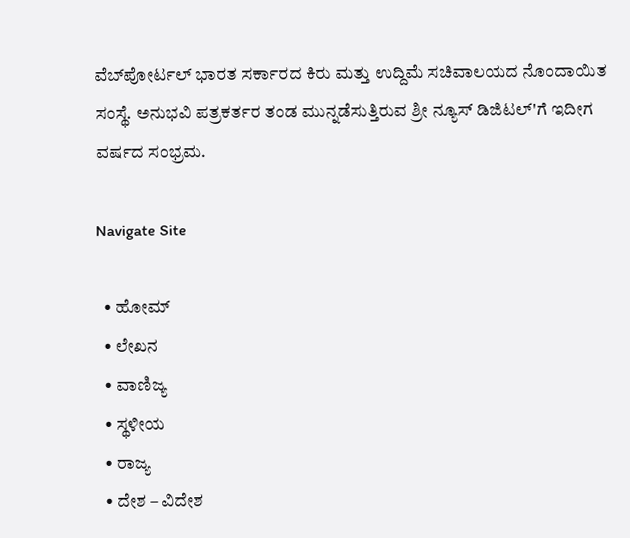ವೆಬ್‌ಪೋರ್ಟಲ್ ಭಾರತ ಸರ್ಕಾರದ ಕಿರು ಮತ್ತು ಉದ್ದಿಮೆ ಸಚಿವಾಲಯದ ನೊಂದಾಯಿತ ಸಂಸ್ಥೆ. ಅನುಭವಿ ಪತ್ರಕರ್ತರ ತಂಡ ಮುನ್ನಡೆಸುತ್ತಿರುವ ಶ್ರೀ ನ್ಯೂಸ್ ಡಿಜಿಟಲ್'ಗೆ ಇದೀಗ ವರ್ಷದ ಸಂಭ್ರಮ.

Navigate Site

  • ಹೋಮ್
  • ಲೇಖನ
  • ವಾಣಿಜ್ಯ
  • ಸ್ಥಳೀಯ
  • ರಾಜ್ಯ
  • ದೇಶ – ವಿದೇಶ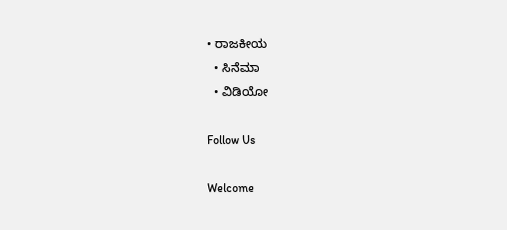• ರಾಜಕೀಯ
  • ಸಿನೆಮಾ
  • ವಿಡಿಯೋ

Follow Us

Welcome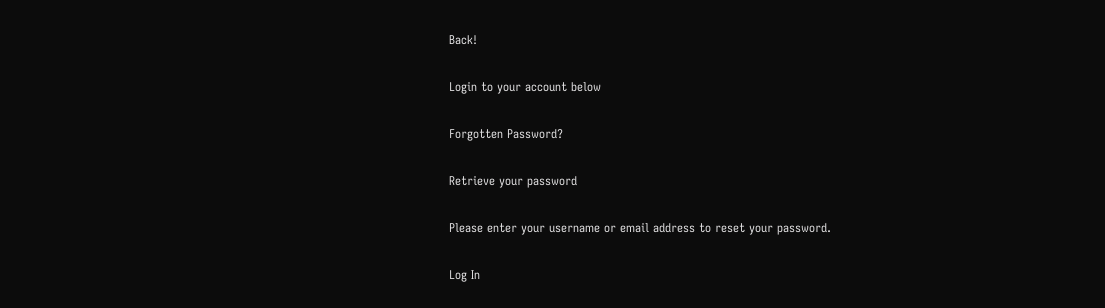Back!

Login to your account below

Forgotten Password?

Retrieve your password

Please enter your username or email address to reset your password.

Log In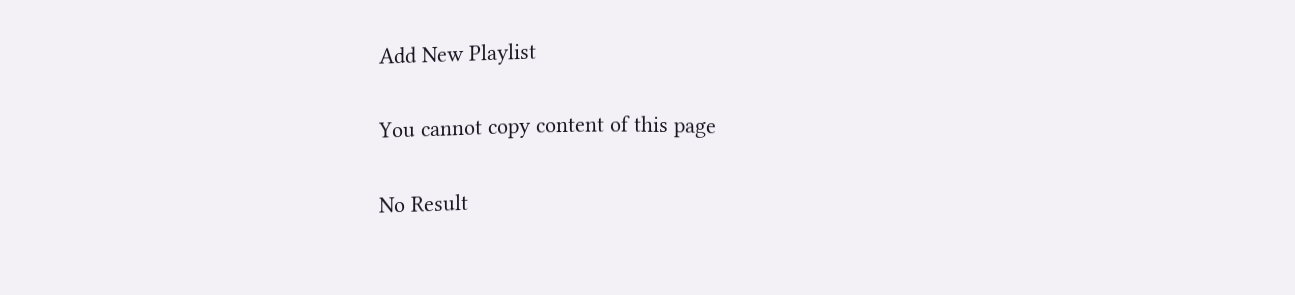Add New Playlist

You cannot copy content of this page

No Result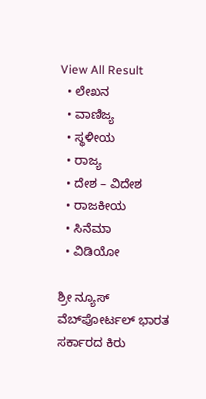View All Result
  • ಲೇಖನ
  • ವಾಣಿಜ್ಯ
  • ಸ್ಥಳೀಯ
  • ರಾಜ್ಯ
  • ದೇಶ – ವಿದೇಶ
  • ರಾಜಕೀಯ
  • ಸಿನೆಮಾ
  • ವಿಡಿಯೋ

ಶ್ರೀ ನ್ಯೂಸ್ ವೆಬ್‌ಪೋರ್ಟಲ್ ಭಾರತ ಸರ್ಕಾರದ ಕಿರು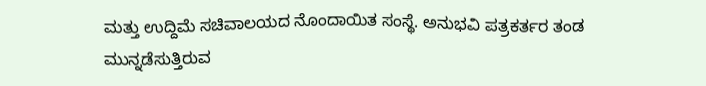ಮತ್ತು ಉದ್ದಿಮೆ ಸಚಿವಾಲಯದ ನೊಂದಾಯಿತ ಸಂಸ್ಥೆ. ಅನುಭವಿ ಪತ್ರಕರ್ತರ ತಂಡ ಮುನ್ನಡೆಸುತ್ತಿರುವ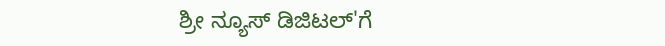ಶ್ರೀ ನ್ಯೂಸ್ ಡಿಜಿಟಲ್'ಗೆ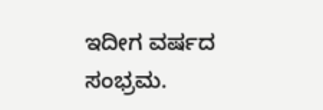ಇದೀಗ ವರ್ಷದ ಸಂಭ್ರಮ.